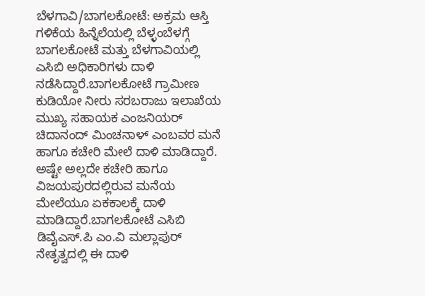ಬೆಳಗಾವಿ/ಬಾಗಲಕೋಟೆ: ಅಕ್ರಮ ಆಸ್ತಿ ಗಳಿಕೆಯ ಹಿನ್ನೆಲೆಯಲ್ಲಿ ಬೆಳ್ಳಂಬೆಳಗ್ಗೆ ಬಾಗಲಕೋಟೆ ಮತ್ತು ಬೆಳಗಾವಿಯಲ್ಲಿ ಎಸಿಬಿ ಅಧಿಕಾರಿಗಳು ದಾಳಿ ನಡೆಸಿದ್ದಾರೆ.ಬಾಗಲಕೋಟೆ ಗ್ರಾಮೀಣ ಕುಡಿಯೋ ನೀರು ಸರಬರಾಜು ಇಲಾಖೆಯ ಮುಖ್ಯ ಸಹಾಯಕ ಎಂಜನಿಯರ್ ಚಿದಾನಂದ್ ಮಿಂಚನಾಳ್ ಎಂಬವರ ಮನೆ ಹಾಗೂ ಕಚೇರಿ ಮೇಲೆ ದಾಳಿ ಮಾಡಿದ್ದಾರೆ. ಅಷ್ಟೇ ಅಲ್ಲದೇ ಕಚೇರಿ ಹಾಗೂ ವಿಜಯಪುರದಲ್ಲಿರುವ ಮನೆಯ ಮೇಲೆಯೂ ಏಕಕಾಲಕ್ಕೆ ದಾಳಿ ಮಾಡಿದ್ದಾರೆ.ಬಾಗಲಕೋಟೆ ಎಸಿಬಿ ಡಿವೈಎಸ್.ಪಿ ಎಂ.ವಿ ಮಲ್ಲಾಪುರ್ ನೇತೃತ್ವದಲ್ಲಿ ಈ ದಾಳಿ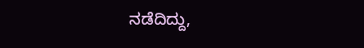ನಡೆದಿದ್ದು,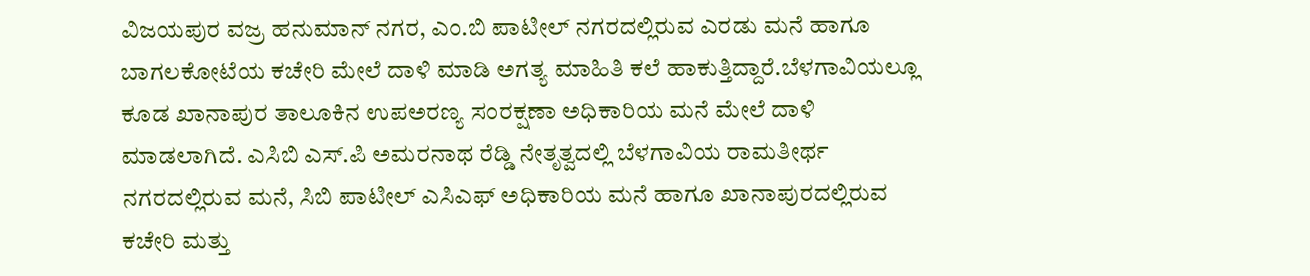ವಿಜಯಪುರ ವಜ್ರ ಹನುಮಾನ್ ನಗರ, ಎಂ.ಬಿ ಪಾಟೀಲ್ ನಗರದಲ್ಲಿರುವ ಎರಡು ಮನೆ ಹಾಗೂ ಬಾಗಲಕೋಟೆಯ ಕಚೇರಿ ಮೇಲೆ ದಾಳಿ ಮಾಡಿ ಅಗತ್ಯ ಮಾಹಿತಿ ಕಲೆ ಹಾಕುತ್ತಿದ್ದಾರೆ.ಬೆಳಗಾವಿಯಲ್ಲೂ ಕೂಡ ಖಾನಾಪುರ ತಾಲೂಕಿನ ಉಪಅರಣ್ಯ ಸಂರಕ್ಷಣಾ ಅಧಿಕಾರಿಯ ಮನೆ ಮೇಲೆ ದಾಳಿ ಮಾಡಲಾಗಿದೆ. ಎಸಿಬಿ ಎಸ್.ಪಿ ಅಮರನಾಥ ರೆಡ್ಡಿ ನೇತೃತ್ವದಲ್ಲಿ ಬೆಳಗಾವಿಯ ರಾಮತೀರ್ಥ ನಗರದಲ್ಲಿರುವ ಮನೆ, ಸಿಬಿ ಪಾಟೀಲ್ ಎಸಿಎಫ್ ಅಧಿಕಾರಿಯ ಮನೆ ಹಾಗೂ ಖಾನಾಪುರದಲ್ಲಿರುವ ಕಚೇರಿ ಮತ್ತು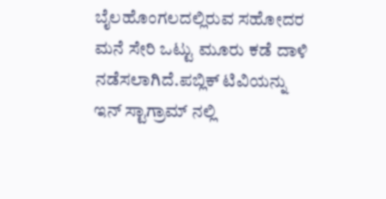ಬೈಲಹೊಂಗಲದಲ್ಲಿರುವ ಸಹೋದರ ಮನೆ ಸೇರಿ ಒಟ್ಟು ಮೂರು ಕಡೆ ದಾಳಿ ನಡೆಸಲಾಗಿದೆ.ಪಬ್ಲಿಕ್ ಟಿವಿಯನ್ನು ಇನ್ ಸ್ಟಾಗ್ರಾಮ್ ನಲ್ಲಿ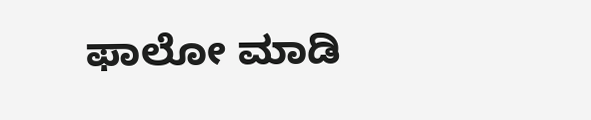ಫಾಲೋ ಮಾಡಿ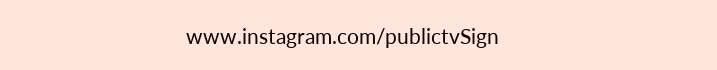www.instagram.com/publictvSign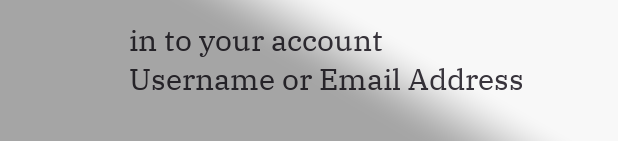in to your account
Username or Email Address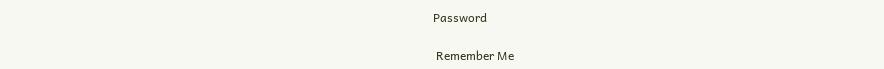Password

 Remember Me